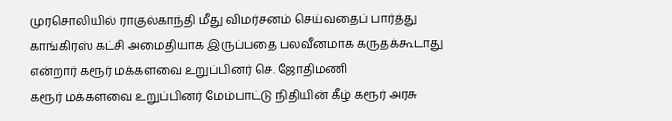முரசொலியில் ராகுல்காந்தி மீது விமர்சனம் செய்வதைப் பார்த்து காங்கிரஸ் கட்சி அமைதியாக இருப்பதை பலவீனமாக கருதக்கூடாது என்றார் கரூர் மக்களவை உறுப்பினர் செ. ஜோதிமணி
கரூர் மக்களவை உறுப்பினர் மேம்பாட்டு நிதியின் கீழ் கரூர் அரசு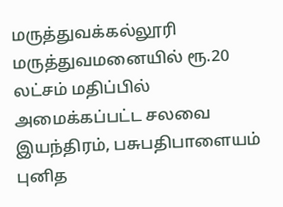மருத்துவக்கல்லூரி மருத்துவமனையில் ரூ.20 லட்சம் மதிப்பில் அமைக்கப்பட்ட சலவை இயந்திரம், பசுபதிபாளையம் புனித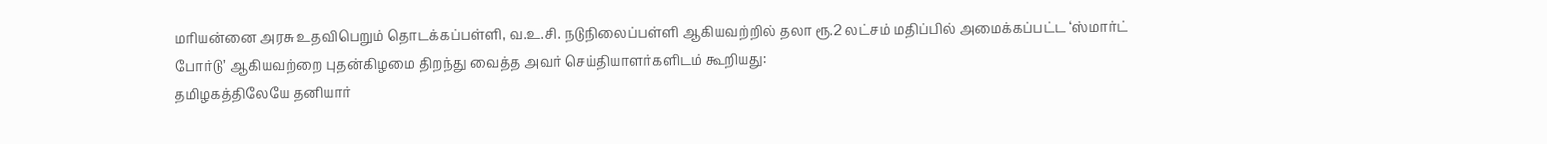மரியன்னை அரசு உதவிபெறும் தொடக்கப்பள்ளி, வ.உ.சி. நடுநிலைப்பள்ளி ஆகியவற்றில் தலா ரூ.2 லட்சம் மதிப்பில் அமைக்கப்பட்ட ‘ஸ்மார்ட் போர்டு’ ஆகியவற்றை புதன்கிழமை திறந்து வைத்த அவர் செய்தியாளர்களிடம் கூறியது:
தமிழகத்திலேயே தனியார்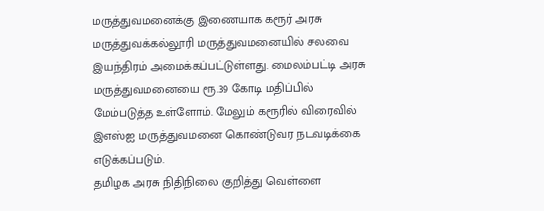மருத்துவமனைக்கு இணையாக கரூர் அரசு மருத்துவக்கல்லூரி மருத்துவமனையில் சலவை இயந்திரம் அமைக்கப்பட்டுள்ளது. மைலம்பட்டி அரசு மருத்துவமனையை ரூ.39 கோடி மதிப்பில் மேம்படுத்த உள்ளோம். மேலும் கரூரில் விரைவில் இஎஸ்ஐ மருத்துவமனை கொண்டுவர நடவடிக்கை எடுக்கப்படும்.
தமிழக அரசு நிதிநிலை குறித்து வெள்ளை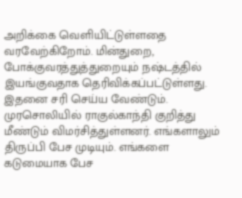அறிக்கை வெளியிட்டுள்ளதை வரவேற்கிறோம். மின்துறை, போக்குவரத்துத்துறையும் நஷ்டத்தில் இயங்குவதாக தெரிவிக்கப்பட்டுள்ளது. இதனை சரி செய்ய வேண்டும்.
முரசொலியில் ராகுல்காந்தி குறித்து மீண்டும் விமர்சித்துள்ளனர். எங்களாலும் திருப்பி பேச முடியும். எங்களை கடுமையாக பேச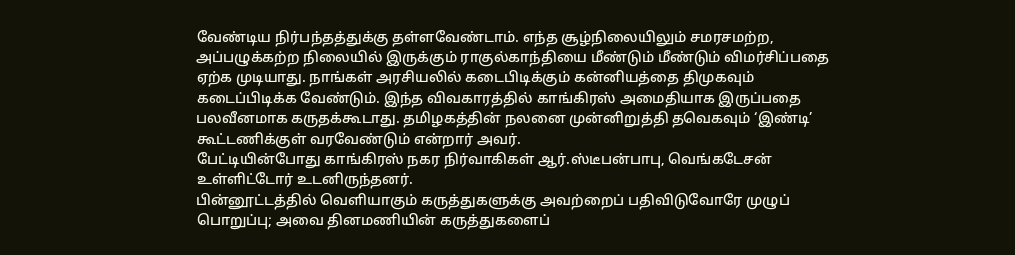வேண்டிய நிர்பந்தத்துக்கு தள்ளவேண்டாம். எந்த சூழ்நிலையிலும் சமரசமற்ற, அப்பழுக்கற்ற நிலையில் இருக்கும் ராகுல்காந்தியை மீண்டும் மீண்டும் விமர்சிப்பதை ஏற்க முடியாது. நாங்கள் அரசியலில் கடைபிடிக்கும் கன்னியத்தை திமுகவும் கடைப்பிடிக்க வேண்டும். இந்த விவகாரத்தில் காங்கிரஸ் அமைதியாக இருப்பதை பலவீனமாக கருதக்கூடாது. தமிழகத்தின் நலனை முன்னிறுத்தி தவெகவும் ‘இண்டி’ கூட்டணிக்குள் வரவேண்டும் என்றார் அவர்.
பேட்டியின்போது காங்கிரஸ் நகர நிர்வாகிகள் ஆர்.ஸ்டீபன்பாபு, வெங்கடேசன் உள்ளிட்டோர் உடனிருந்தனர்.
பின்னூட்டத்தில் வெளியாகும் கருத்துகளுக்கு அவற்றைப் பதிவிடுவோரே முழுப் பொறுப்பு; அவை தினமணியின் கருத்துகளைப்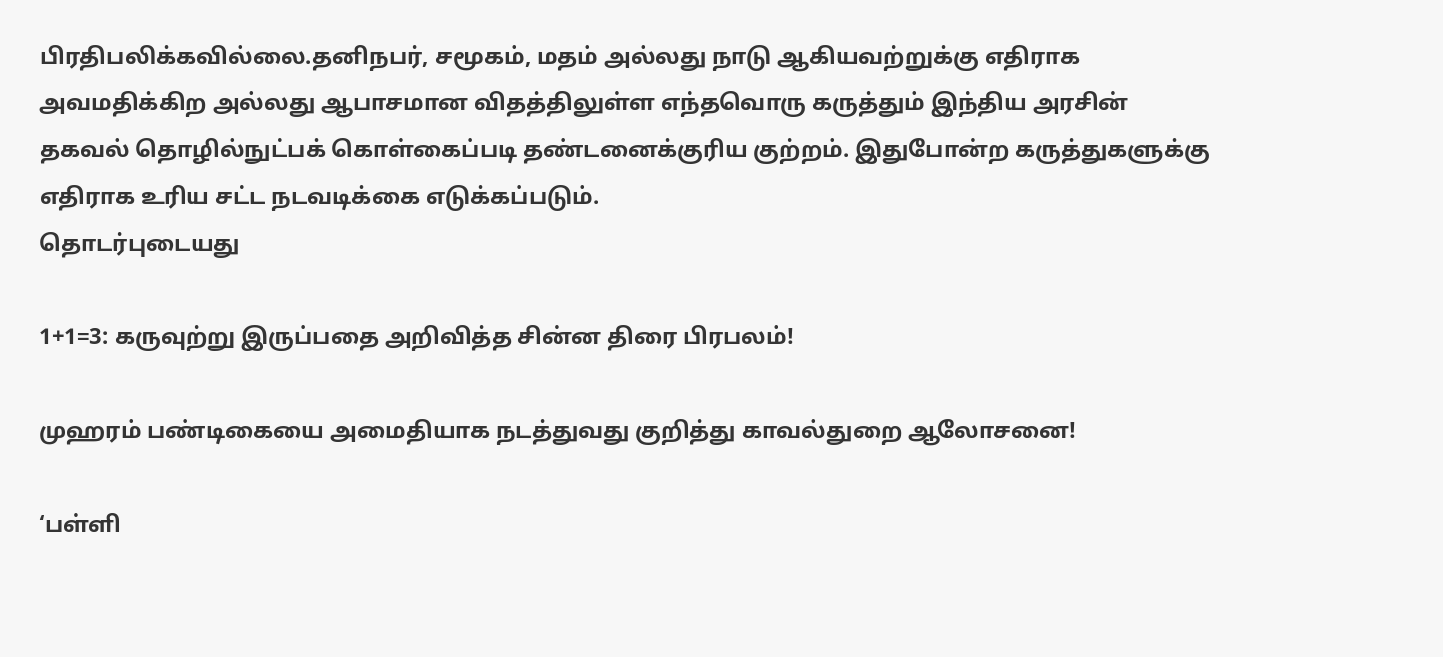பிரதிபலிக்கவில்லை.தனிநபர், சமூகம், மதம் அல்லது நாடு ஆகியவற்றுக்கு எதிராக அவமதிக்கிற அல்லது ஆபாசமான விதத்திலுள்ள எந்தவொரு கருத்தும் இந்திய அரசின் தகவல் தொழில்நுட்பக் கொள்கைப்படி தண்டனைக்குரிய குற்றம். இதுபோன்ற கருத்துகளுக்கு எதிராக உரிய சட்ட நடவடிக்கை எடுக்கப்படும்.
தொடர்புடையது

1+1=3: கருவுற்று இருப்பதை அறிவித்த சின்ன திரை பிரபலம்!

முஹரம் பண்டிகையை அமைதியாக நடத்துவது குறித்து காவல்துறை ஆலோசனை!

‘பள்ளி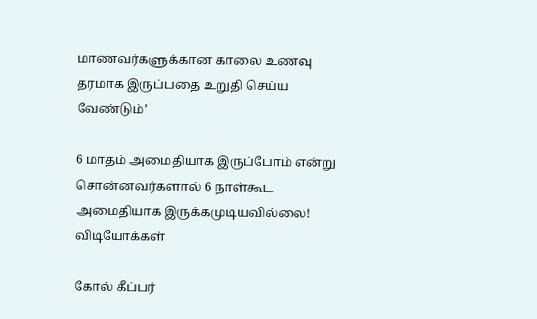மாணவர்களுக்கான காலை உணவு தரமாக இருப்பதை உறுதி செய்ய வேண்டும்’

6 மாதம் அமைதியாக இருப்போம் என்று சொன்னவர்களால் 6 நாள்கூட அமைதியாக இருக்கமுடியவில்லை!
விடியோக்கள்

கோல் கீப்பர்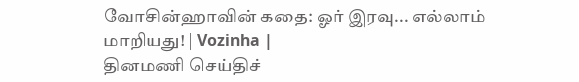வோசின்ஹாவின் கதை: ஓர் இரவு... எல்லாம் மாறியது! | Vozinha |
தினமணி செய்திச்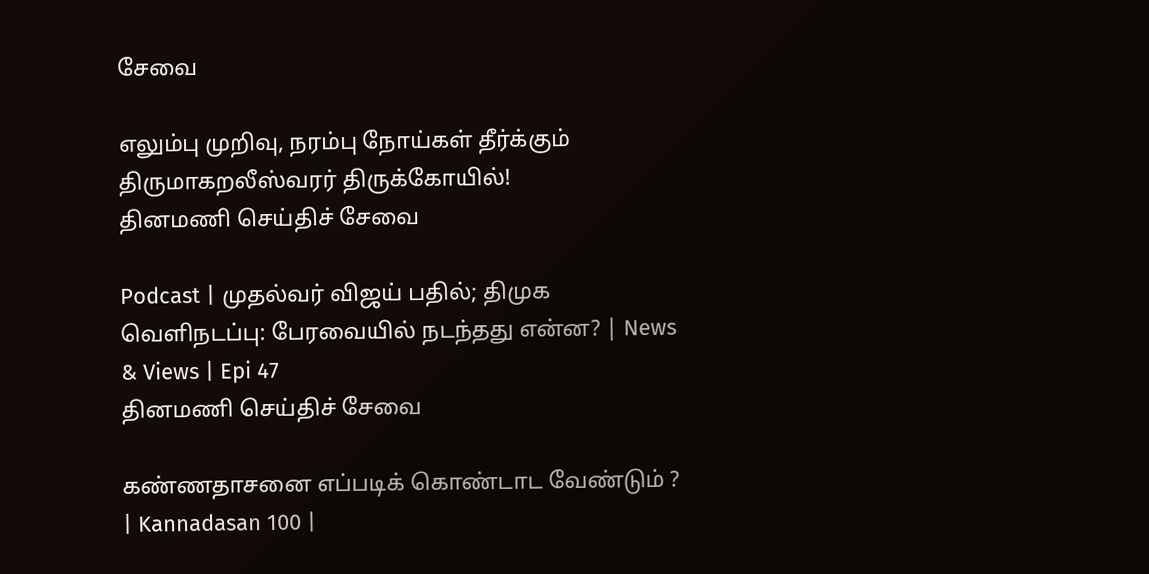சேவை

எலும்பு முறிவு, நரம்பு நோய்கள் தீர்க்கும் திருமாகறலீஸ்வரர் திருக்கோயில்!
தினமணி செய்திச் சேவை

Podcast | முதல்வர் விஜய் பதில்; திமுக வெளிநடப்பு: பேரவையில் நடந்தது என்ன? | News & Views | Epi 47
தினமணி செய்திச் சேவை

கண்ணதாசனை எப்படிக் கொண்டாட வேண்டும் ? | Kannadasan 100 |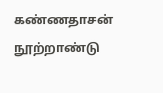கண்ணதாசன் நூற்றாண்டு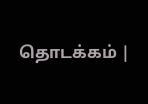தொடக்கம் |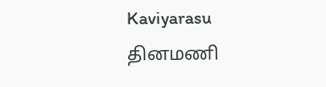Kaviyarasu
தினமணி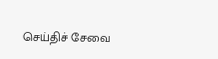செய்திச் சேவை